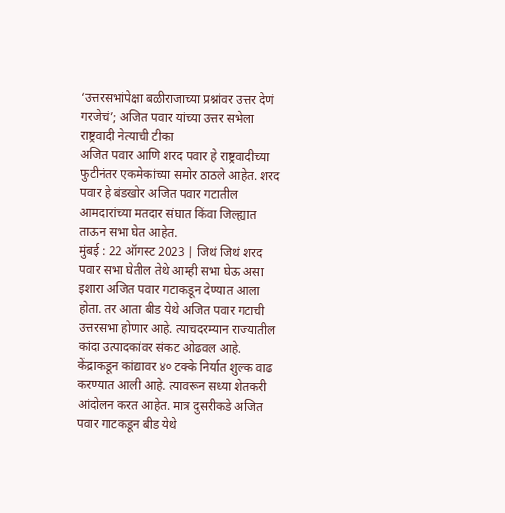‘उत्तरसभांपेक्षा बळीराजाच्या प्रश्नांवर उत्तर देणं गरजेचं’; अजित पवार यांच्या उत्तर सभेला राष्ट्रवादी नेत्याची टीका
अजित पवार आणि शरद पवार हे राष्ट्रवादीच्या फुटीनंतर एकमेकांच्या समोर ठाठले आहेत. शरद पवार हे बंडखोर अजित पवार गटातील आमदारांच्या मतदार संघात किंवा जिल्ह्यात ताऊन सभा घेत आहेत.
मुंबई : 22 ऑगस्ट 2023 | जिथं जिथं शरद पवार सभा घेतील तेथे आम्ही सभा घेऊ असा इशारा अजित पवार गटाकडून देण्यात आला होता. तर आता बीड येथे अजित पवार गटाची उत्तरसभा होणार आहे. त्याचदरम्यान राज्यातील कांदा उत्पादकांवर संकट ओढवल आहे. केंद्राकडून कांद्यावर ४० टक्के निर्यात शुल्क वाढ करण्यात आली आहे. त्यावरून सध्या शेतकरी आंदोलन करत आहेत. मात्र दुसरीकडे अजित पवार गाटकडून बीड येथे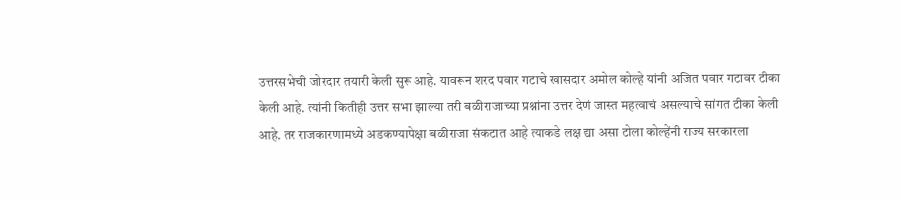उत्तरसभेची जोरदार तयारी केली सुरू आहे. यावरून शरद पवार गटाचे खासदार अमोल कोल्हे यांनी अजित पवार गटावर टीका केली आहे. त्यांनी कितीही उत्तर सभा झाल्या तरी बळीराजाच्या प्रश्नांना उत्तर देणं जास्त महत्वाचं असल्याचे सांगत टीका केली आहे. तर राजकारणामध्ये अडकण्यापेक्षा बळीराजा संकटात आहे त्याकडे लक्ष द्या असा टोला कोल्हेंनी राज्य सरकारला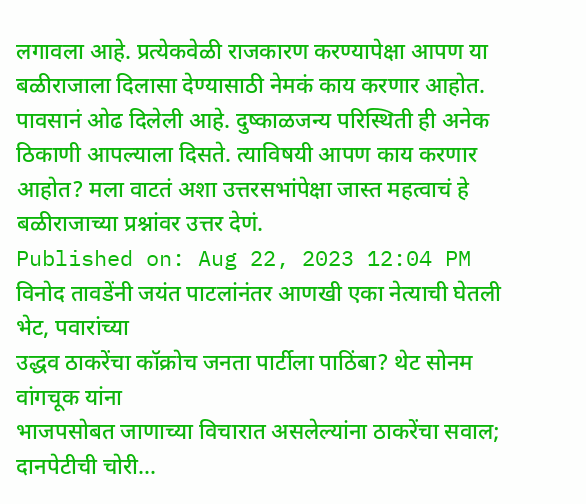लगावला आहे. प्रत्येकवेळी राजकारण करण्यापेक्षा आपण या बळीराजाला दिलासा देण्यासाठी नेमकं काय करणार आहोत. पावसानं ओढ दिलेली आहे. दुष्काळजन्य परिस्थिती ही अनेक ठिकाणी आपल्याला दिसते. त्याविषयी आपण काय करणार आहोत? मला वाटतं अशा उत्तरसभांपेक्षा जास्त महत्वाचं हे बळीराजाच्या प्रश्नांवर उत्तर देणं.
Published on: Aug 22, 2023 12:04 PM
विनोद तावडेंनी जयंत पाटलांनंतर आणखी एका नेत्याची घेतली भेट, पवारांच्या
उद्धव ठाकरेंचा कॉक्रोच जनता पार्टीला पाठिंबा? थेट सोनम वांगचूक यांना
भाजपसोबत जाणाच्या विचारात असलेल्यांना ठाकरेंचा सवाल; दानपेटीची चोरी...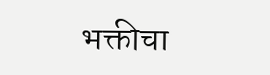भक्तीचा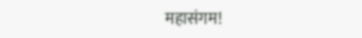महासंगम!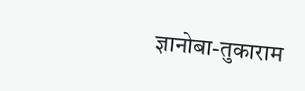ज्ञानोबा-तुकाराम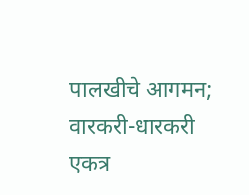पालखीचे आगमन; वारकरी-धारकरी एकत्र